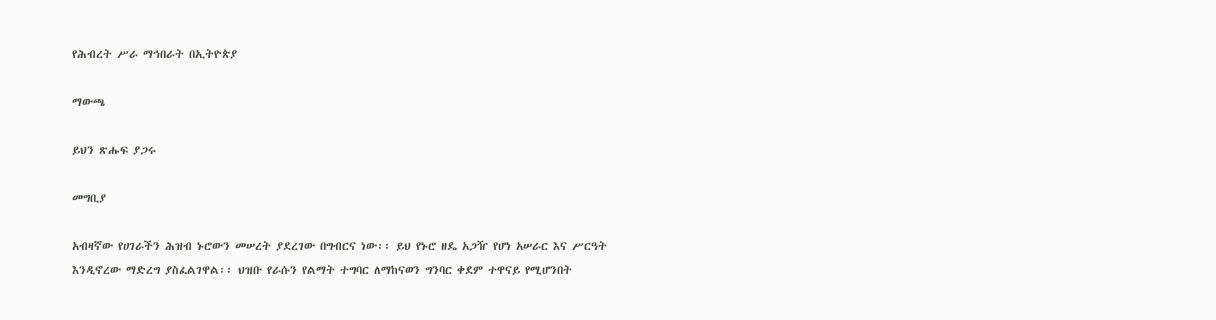የሕብረት ሥራ ማኅበራት በኢትዮጵያ

ማውጫ

ይህን ጽሑፍ ያጋሩ

መግቢያ

አብዛኛው የሀገራችን ሕዝብ ኑሮውን መሠረት ያደረገው በግብርና ነው፡፡ ይህ የኑሮ ዘዴ አጋዥ የሆነ አሠራር እና ሥርዓት እንዲኖረው ማድረግ ያስፈልገዋል፡፡ ህዝቡ የራሱን የልማት ተግባር ለማከናወን ግንባር ቀደም ተዋናይ የሚሆንበት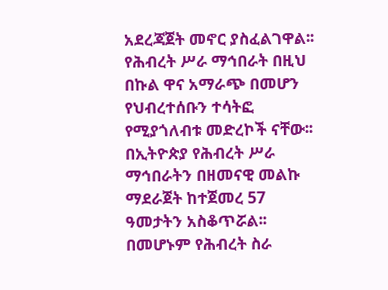አደረጃጀት መኖር ያስፈልገዋል፡፡ የሕብረት ሥራ ማኅበራት በዚህ በኩል ዋና አማራጭ በመሆን የህብረተሰቡን ተሳትፎ የሚያጎለብቱ መድረኮች ናቸው፡፡ በኢትዮጵያ የሕብረት ሥራ ማኅበራትን በዘመናዊ መልኩ ማደራጀት ከተጀመረ 57 ዓመታትን አስቆጥሯል፡፡ በመሆኑም የሕብረት ስራ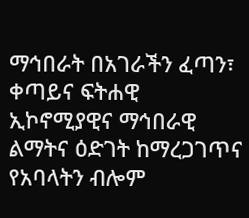ማኅበራት በአገራችን ፈጣን፣ ቀጣይና ፍትሐዊ ኢኮኖሚያዊና ማኅበራዊ ልማትና ዕድገት ከማረጋገጥና የአባላትን ብሎም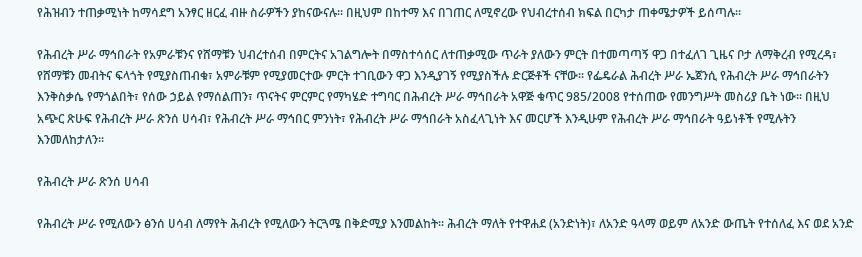የሕዝብን ተጠቃሚነት ከማሳደግ አንፃር ዘርፈ ብዙ ስራዎችን ያከናውናሉ፡፡ በዚህም በከተማ እና በገጠር ለሚኖረው የህብረተሰብ ክፍል በርካታ ጠቀሜታዎች ይሰጣሉ።

የሕብረት ሥራ ማኅበራት የአምራቹንና የሸማቹን ህብረተሰብ በምርትና አገልግሎት በማስተሳሰር ለተጠቃሚው ጥራት ያለውን ምርት በተመጣጣኝ ዋጋ በተፈለገ ጊዜና ቦታ ለማቅረብ የሚረዳ፣ የሸማቹን መብትና ፍላጎት የሚያስጠብቁ፣ አምራቹም የሚያመርተው ምርት ተገቢውን ዋጋ እንዲያገኝ የሚያስችሉ ድርጅቶች ናቸው፡፡ የፌዴራል ሕብረት ሥራ ኤጀንሲ የሕብረት ሥራ ማኅበራትን እንቅስቃሴ የማጎልበት፣ የሰው ኃይል የማሰልጠን፣ ጥናትና ምርምር የማካሄድ ተግባር በሕብረት ሥራ ማኅበራት አዋጅ ቁጥር 985/2008 የተሰጠው የመንግሥት መስሪያ ቤት ነው፡፡ በዚህ አጭር ጽሁፍ የሕብረት ሥራ ጽንሰ ሀሳብ፣ የሕብረት ሥራ ማኅበር ምንነት፣ የሕብረት ሥራ ማኅበራት አስፈላጊነት እና መርሆች እንዲሁም የሕብረት ሥራ ማኅበራት ዓይነቶች የሚሉትን እንመለከታለን።

የሕብረት ሥራ ጽንሰ ሀሳብ

የሕብረት ሥራ የሚለውን ፅንሰ ሀሳብ ለማየት ሕብረት የሚለውን ትርጓሜ በቅድሚያ እንመልከት፡፡ ሕብረት ማለት የተዋሐደ (አንድነት)፣ ለአንድ ዓላማ ወይም ለአንድ ውጤት የተሰለፈ እና ወደ አንድ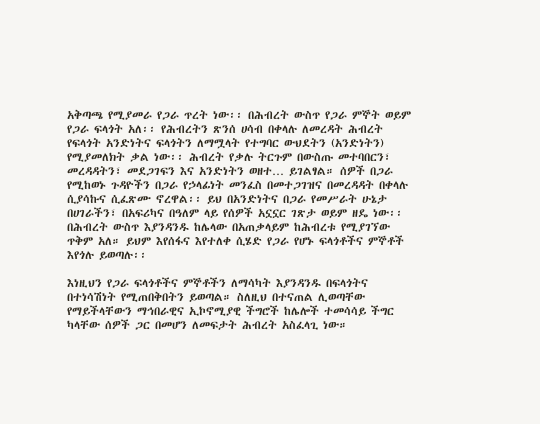አቅጣጫ የሚያመራ የጋራ ጥረት ነው፡፡ በሕብረት ውስጥ የጋራ ምኞት ወይም የጋራ ፍላጎት አለ፡፡ የሕብረትን ጽንሰ ሀሳብ በቀላሉ ለመረዳት ሕብረት የፍላጎት አንድነትና ፍላጎትን ለማሟላት የተግባር ውህደትን (አንድነትን) የሚያመለክት ቃል ነው፡፡ ሕብረት የቃሉ ትርጉም በውስጡ መተባበርን፣ መረዳዳትን፣ መደጋገፍን እና አንድነትን ወዘተ… ይገልፃል። ሰዎች በጋራ የሚከወኑ ጉዳዮችን በጋራ የኃላፊነት መንፈስ በመተጋገዝና በመረዳዳት በቀላሉ ሲያሳኩና ሲፈጽሙ ኖረዋል፡፡ ይህ በአንድነትና በጋራ የመሥራት ሁኔታ በሀገራችን፣ በአፍሪካና በዓለም ላይ የሰዎች አኗኗር ገጽታ ወይም ዘዴ ነው፡፡ በሕብረት ውስጥ እያንዳንዱ ከሌላው በአጠቃላይም ከሕብረቱ የሚያገኘው ጥቅም አለ። ይህም እየሰፋና እየተለቀ ሲሄድ የጋራ የሆኑ ፍላጎቶችና ምኞቶች እየጎሉ ይወጣሉ፡፡

እነዚህን የጋራ ፍላጎቶችና ምኞቶችን ለማሳካት እያንዳንዱ በፍላጎትና በተነሳሽነት የሚጠበቅበትን ይወጣል። ስለዚህ በተናጠል ሊወጣቸው የማይችላቸውን ማኅበራዊና ኢኮኖሚያዊ ችግሮች ከሌሎች ተመሳሳይ ችግር ካላቸው ሰዎች ጋር በመሆን ለመፍታት ሕብረት አስፈላጊ ነው።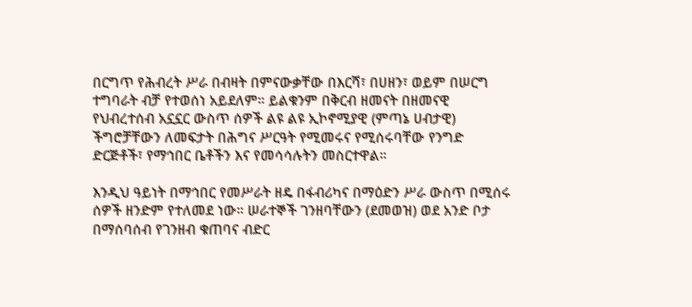በርግጥ የሕብረት ሥራ በብዛት በምናውቃቸው በእርሻ፣ በሀዘን፣ ወይም በሠርግ ተግባራት ብቻ የተወሰነ አይደለም። ይልቁንም በቅርብ ዘመናት በዘመናዊ የህብረተሰብ አኗኗር ውስጥ ሰዎች ልዩ ልዩ ኢኮኖሚያዊ (ምጣኔ ሀብታዊ) ችግሮቻቸውን ለመፍታት በሕግና ሥርዓት የሚመሩና የሚሰሩባቸው የንግድ ድርጅቶች፣ የማኅበር ቤቶችን እና የመሳሳሉትን መስርተዋል።

እንዲህ ዓይነት በማኅበር የመሥራት ዘዴ በፋብሪካና በማዕድን ሥራ ውስጥ በሚሰሩ ሰዎች ዘንድም የተለመደ ነው። ሠራተኞች ገንዘባቸውን (ደመወዝ) ወደ አንድ ቦታ በማሰባሰብ የገንዘብ ቁጠባና ብድር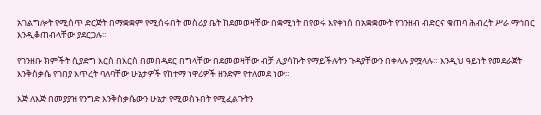አገልግሎት የሚሰጥ ድርጅት በማቋቋም የሚሰሩበት መስሪያ ቤት ከደመወዛቸው በቋሚነት በየወሩ እየቀነሰ በአቋቋሙት የገንዘብ ብድርና ቁጠባ ሕብረት ሥራ ማኅበር እንዲቆጠብላቸው ያደርጋሉ።

የገንዘቡ ክምችት ሲያድግ እርስ በእርስ በመበዳደር በግላቸው በደመወዛቸው ብቻ ሊያሳኩት የማይችሉትን ጉዳያቸውን በቀላሉ ያሟላሉ። እንዲህ ዓይነት የመደራጀት እንቅስቃሴ የገበያ እጥረት ባለባቸው ሁኔታዎች የከተማ ነዋሪዎች ዘንድም የተለመደ ነው።

እጅ ለእጅ በመያያዝ የንግድ እንቅስቃሴውን ሁኔታ የሚወስኑበት የሚፈልጉትን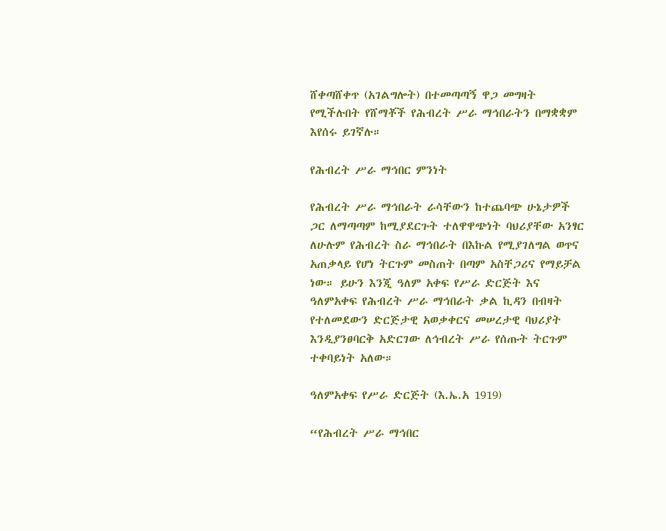ሸቀጣሸቀጥ (አገልግሎት) በተመጣጣኝ ዋጋ መግዛት የሚችሉበት የሸማቾች የሕብረት ሥራ ማኅበራትን በማቋቋም እየሰሩ ይገኛሉ።

የሕብረት ሥራ ማኅበር ምንነት

የሕብረት ሥራ ማኅበራት ራሳቸውን ከተጨባጭ ሁኔታዎች ጋር ለማጣጣም ከሚያደርጉት ተለዋዋጭነት ባህሪያቸው አንፃር ለሁሉም የሕብረት ስራ ማኅበራት በእኩል የሚያገለግል ወጥና አጠቃላይ የሆነ ትርጉም መስጠት በጣም አስቸጋሪና የማይቻል ነው። ይሁን እንጂ ዓለም አቀፍ የሥራ ድርጅት እና ዓለምአቀፍ የሕብረት ሥራ ማኅበራት ቃል ኪዳን በብዛት የተለመደውን ድርጅታዊ አወቃቀርና መሠረታዊ ባህሪያት እንዲያንፀባርቅ አድርገው ለኅብረት ሥራ የሰጡት ትርጉም ተቀባይነት አለው።

ዓለምአቀፍ የሥራ ድርጅት (እ.ኤ.አ 1919)

“የሕብረት ሥራ ማኅበር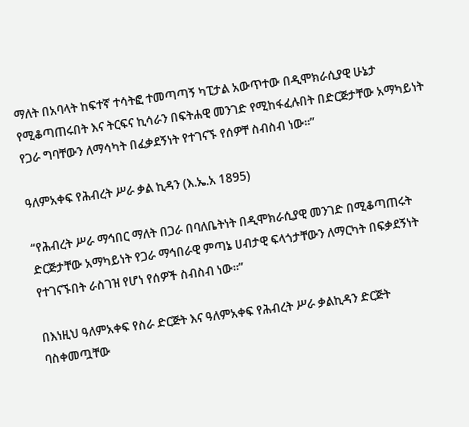ማለት በአባላት ከፍተኛ ተሳትፎ ተመጣጣኝ ካፒታል አውጥተው በዲሞክራሲያዊ ሁኔታ የሚቆጣጠሩበት እና ትርፍና ኪሳራን በፍትሐዊ መንገድ የሚከፋፈሉበት በድርጅታቸው አማካይነት የጋራ ግባቸውን ለማሳካት በፈቃደኝነት የተገናኙ የሰዎቸ ስብስብ ነው፡፡”

ዓለምአቀፍ የሕብረት ሥራ ቃል ኪዳን (እ.ኤ.አ 1895)

“የሕብረት ሥራ ማኅበር ማለት በጋራ በባለቤትነት በዲሞክራሲያዊ መንገድ በሚቆጣጠሩት ድርጅታቸው አማካይነት የጋራ ማኅበራዊ ምጣኔ ሀብታዊ ፍላጎታቸውን ለማርካት በፍቃደኝነት የተገናኙበት ራስገዝ የሆነ የሰዎች ስብስብ ነው።”

በእነዚህ ዓለምአቀፍ የስራ ድርጅት እና ዓለምአቀፍ የሕብረት ሥራ ቃልኪዳን ድርጅት ባስቀመጧቸው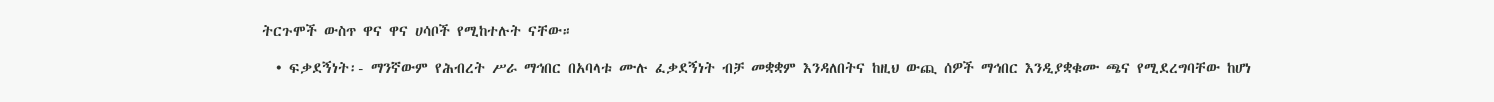ትርጉሞች ውስጥ ዋና ዋና ሀሳቦች የሚከተሉት ናቸው።

  • ፍቃደኝነት፡- ማንኛውም የሕብረት ሥራ ማኅበር በአባላቱ ሙሉ ፈቃደኝነት ብቻ መቋቋም እንዳለበትና ከዚህ ውጪ ሰዎች ማኅበር እንዲያቋቁሙ ጫና የሚደረግባቸው ከሆነ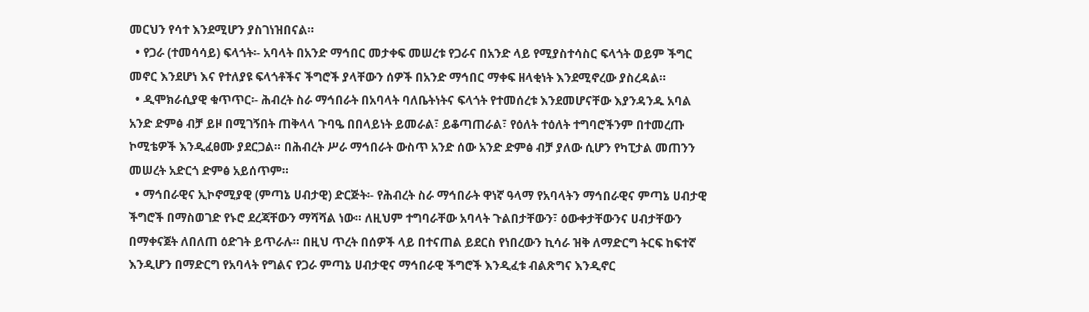መርህን የሳተ እንደሚሆን ያስገነዝበናል።
  • የጋራ (ተመሳሳይ) ፍላጎት፡- አባላት በአንድ ማኅበር መታቀፍ መሠረቱ የጋራና በአንድ ላይ የሚያስተሳስር ፍላጎት ወይም ችግር መኖር እንደሆነ እና የተለያዩ ፍላጎቶችና ችግሮች ያላቸውን ሰዎች በአንድ ማኅበር ማቀፍ ዘላቂነት እንደሚኖረው ያስረዳል።
  • ዲሞክራሲያዊ ቁጥጥር፡- ሕብረት ስራ ማኅበራት በአባላት ባለቤትነትና ፍላጎት የተመሰረቱ እንደመሆናቸው እያንዳንዱ አባል አንድ ድምፅ ብቻ ይዞ በሚገኝበት ጠቅላላ ጉባዔ በበላይነት ይመራል፣ ይቆጣጠራል፣ የዕለት ተዕለት ተግባሮችንም በተመረጡ ኮሚቴዎች እንዲፈፀሙ ያደርጋል። በሕብረት ሥራ ማኅበራት ውስጥ አንድ ሰው አንድ ድምፅ ብቻ ያለው ሲሆን የካፒታል መጠንን መሠረት አድርጎ ድምፅ አይሰጥም።
  • ማኅበራዊና ኢኮኖሚያዊ (ምጣኔ ሀብታዊ) ድርጅት፡- የሕብረት ስራ ማኅበራት ዋነኛ ዓላማ የአባላትን ማኅበራዊና ምጣኔ ሀብታዊ ችግሮች በማስወገድ የኑሮ ደረጃቸውን ማሻሻል ነው። ለዚህም ተግባራቸው አባላት ጉልበታቸውን፣ ዕውቀታቸውንና ሀብታቸውን በማቀናጀት ለበለጠ ዕድገት ይጥራሉ። በዚህ ጥረት በሰዎች ላይ በተናጠል ይደርስ የነበረውን ኪሳራ ዝቅ ለማድርግ ትርፍ ከፍተኛ እንዲሆን በማድርግ የአባላት የግልና የጋራ ምጣኔ ሀብታዊና ማኅበራዊ ችግሮች እንዲፈቱ ብልጽግና እንዲኖር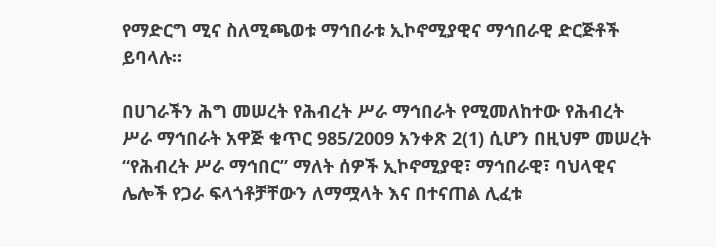የማድርግ ሚና ስለሚጫወቱ ማኅበራቱ ኢኮኖሚያዊና ማኅበራዊ ድርጅቶች ይባላሉ።

በሀገራችን ሕግ መሠረት የሕብረት ሥራ ማኅበራት የሚመለከተው የሕብረት ሥራ ማኅበራት አዋጅ ቁጥር 985/2009 አንቀጽ 2(1) ሲሆን በዚህም መሠረት “የሕብረት ሥራ ማኅበር” ማለት ሰዎች ኢኮኖሚያዊ፣ ማኅበራዊ፣ ባህላዊና ሌሎች የጋራ ፍላጎቶቻቸውን ለማሟላት እና በተናጠል ሊፈቱ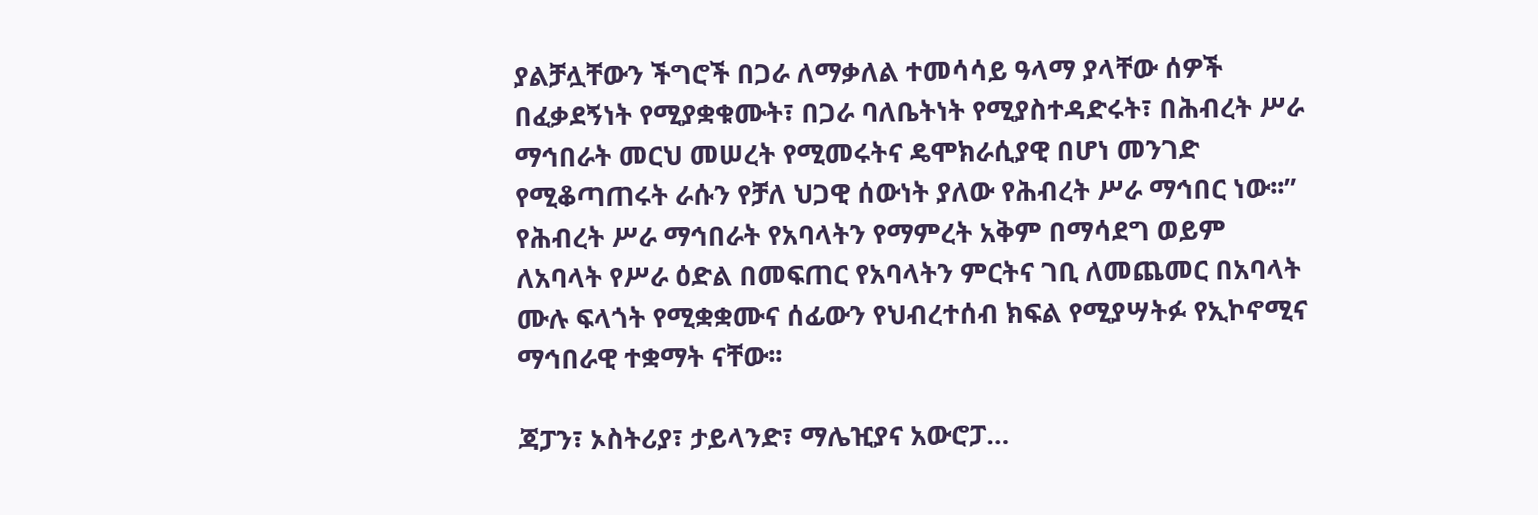ያልቻሏቸውን ችግሮች በጋራ ለማቃለል ተመሳሳይ ዓላማ ያላቸው ሰዎች በፈቃደኝነት የሚያቋቁሙት፣ በጋራ ባለቤትነት የሚያስተዳድሩት፣ በሕብረት ሥራ ማኅበራት መርህ መሠረት የሚመሩትና ዴሞክራሲያዊ በሆነ መንገድ የሚቆጣጠሩት ራሱን የቻለ ህጋዊ ሰውነት ያለው የሕብረት ሥራ ማኅበር ነው፡፡” የሕብረት ሥራ ማኅበራት የአባላትን የማምረት አቅም በማሳደግ ወይም ለአባላት የሥራ ዕድል በመፍጠር የአባላትን ምርትና ገቢ ለመጨመር በአባላት ሙሉ ፍላጎት የሚቋቋሙና ሰፊውን የህብረተሰብ ክፍል የሚያሣትፉ የኢኮኖሚና ማኅበራዊ ተቋማት ናቸው፡፡

ጃፓን፣ ኦስትሪያ፣ ታይላንድ፣ ማሌዢያና አውሮፓ…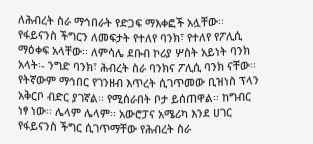ለሕብረት ስራ ማኅበራት የድጋፍ ማእቀፎች አሏቸው፡፡ የፋይናንስ ችግርን ለመፍታት የተለየ ባንክ፣ የተለየ የፖሊሲ ማዕቀፍ አላቸው፡፡ ለምሳሌ ደቡብ ኮሪያ ሦስት አይነት ባንክ አላት፡- ንግድ ባንክ፣ ሕብረት ስራ ባንክና ፖሊሲ ባንክ ናቸው፡፡ የትኛውም ማኅበር የገንዘብ እጥረት ሲገጥመው ቢዝነስ ፕላን አቅርቦ ብድር ያገኛል፡፡ የሚሰራበት ቦታ ይሰጠዋል፡፡ ከግብር ነፃ ነው፡፡ ሌላም ሌላም፡፡ አውሮፓና አሜሪካ እንደ ሀገር የፋይናንስ ችግር ሲገጥማቸው የሕብረት ስራ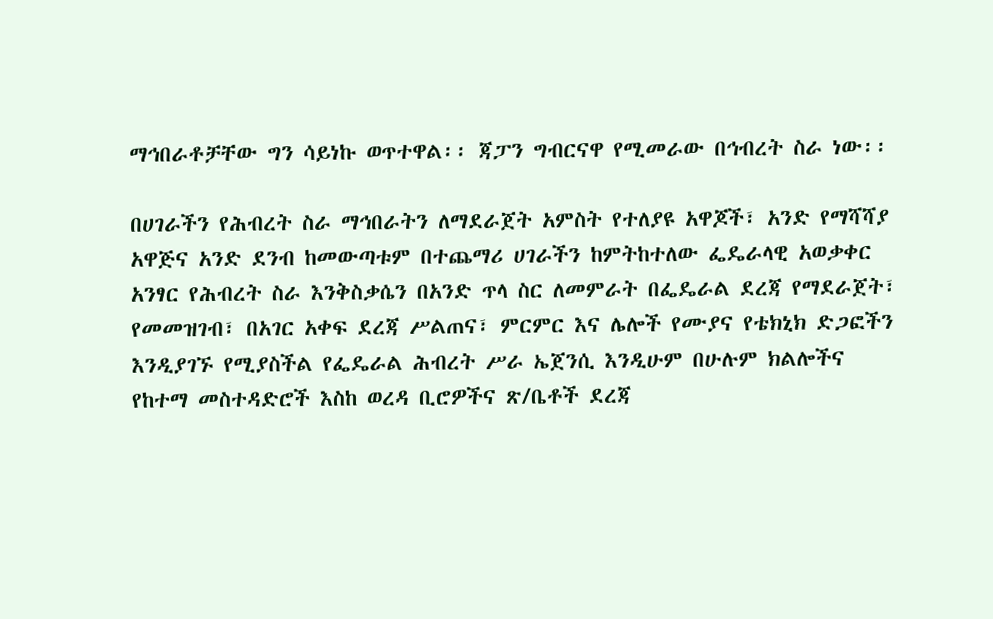ማኅበራቶቻቸው ግን ሳይነኩ ወጥተዋል፡፡ ጃፓን ግብርናዋ የሚመራው በኅብረት ስራ ነው፡፡

በሀገራችን የሕብረት ስራ ማኅበራትን ለማደራጀት አምስት የተለያዩ አዋጆች፣ አንድ የማሻሻያ አዋጅና አንድ ደንብ ከመውጣቱም በተጨማሪ ሀገራችን ከምትከተለው ፌዴራላዊ አወቃቀር አንፃር የሕብረት ስራ እንቅስቃሴን በአንድ ጥላ ስር ለመምራት በፌዴራል ደረጃ የማደራጀት፣ የመመዝገብ፣ በአገር አቀፍ ደረጃ ሥልጠና፣ ምርምር እና ሌሎች የሙያና የቴክኒክ ድጋፎችን እንዲያገኙ የሚያስችል የፌዴራል ሕብረት ሥራ ኤጀንሲ እንዲሁም በሁሉም ክልሎችና የከተማ መስተዳድሮች እስከ ወረዳ ቢሮዎችና ጽ/ቤቶች ደረጃ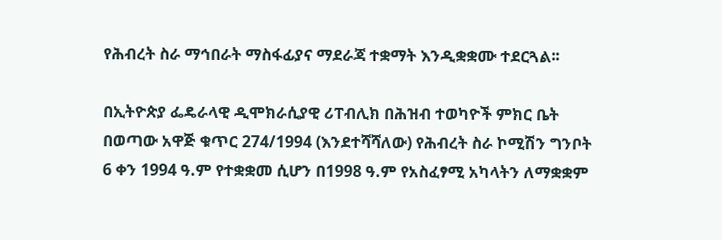የሕብረት ስራ ማኅበራት ማስፋፊያና ማደራጃ ተቋማት እንዲቋቋሙ ተደርጓል፡፡

በኢትዮጵያ ፌዴራላዊ ዲሞክራሲያዊ ሪፐብሊክ በሕዝብ ተወካዮች ምክር ቤት በወጣው አዋጅ ቁጥር 274/1994 (እንደተሻሻለው) የሕብረት ስራ ኮሚሽን ግንቦት 6 ቀን 1994 ዓ.ም የተቋቋመ ሲሆን በ1998 ዓ.ም የአስፈፃሚ አካላትን ለማቋቋም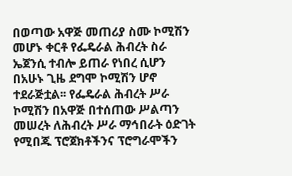በወጣው አዋጅ መጠሪያ ስሙ ኮሚሽን መሆኑ ቀርቶ የፌዴራል ሕብረት ስራ ኤጀንሲ ተብሎ ይጠራ የነበረ ሲሆን በአሁኑ ጊዜ ደግሞ ኮሚሽን ሆኖ ተደራጅቷል፡፡ የፌዴራል ሕብረት ሥራ ኮሚሽን በአዋጅ በተሰጠው ሥልጣን መሠረት ለሕብረት ሥራ ማኅበራት ዕድገት የሚበጁ ፕሮጀክቶችንና ፕሮግራሞችን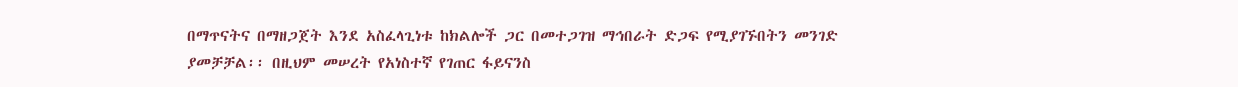በማጥናትና በማዘጋጀት እንደ አስፈላጊነቱ ከክልሎች ጋር በመተጋገዝ ማኅበራት ድጋፍ የሚያገኙበትን መንገድ ያመቻቻል፡፡ በዚህም መሠረት የአነስተኛ የገጠር ፋይናንስ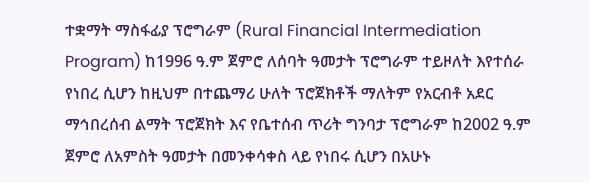ተቋማት ማስፋፊያ ፕሮግራም (Rural Financial Intermediation Program) ከ1996 ዓ.ም ጀምሮ ለሰባት ዓመታት ፕሮግራም ተይዞለት እየተሰራ የነበረ ሲሆን ከዚህም በተጨማሪ ሁለት ፕሮጀክቶች ማለትም የአርብቶ አደር ማኅበረሰብ ልማት ፕሮጀክት እና የቤተሰብ ጥሪት ግንባታ ፕሮግራም ከ2002 ዓ.ም ጀምሮ ለአምስት ዓመታት በመንቀሳቀስ ላይ የነበሩ ሲሆን በአሁኑ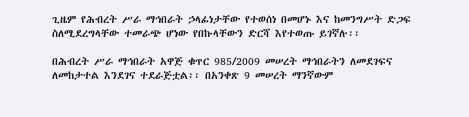ጊዜም የሕብረት ሥራ ማኅበራት ኃላፊነታቸው የተወሰነ በመሆኑ እና ከመንግሥት ድጋፍ ስለሚደረግላቸው ተመራጭ ሆነው የበኩላቸውን ድርሻ እየተወጡ ይገኛሉ፡፡

በሕብረት ሥራ ማኅበራት አዋጅ ቁጥር 985/2009 መሠረት ማኅበራትን ለመደገፍና ለመከታተል እንደገና ተደራጅቷል፡፡ በአንቀጽ 9 መሠረት ማንኛውም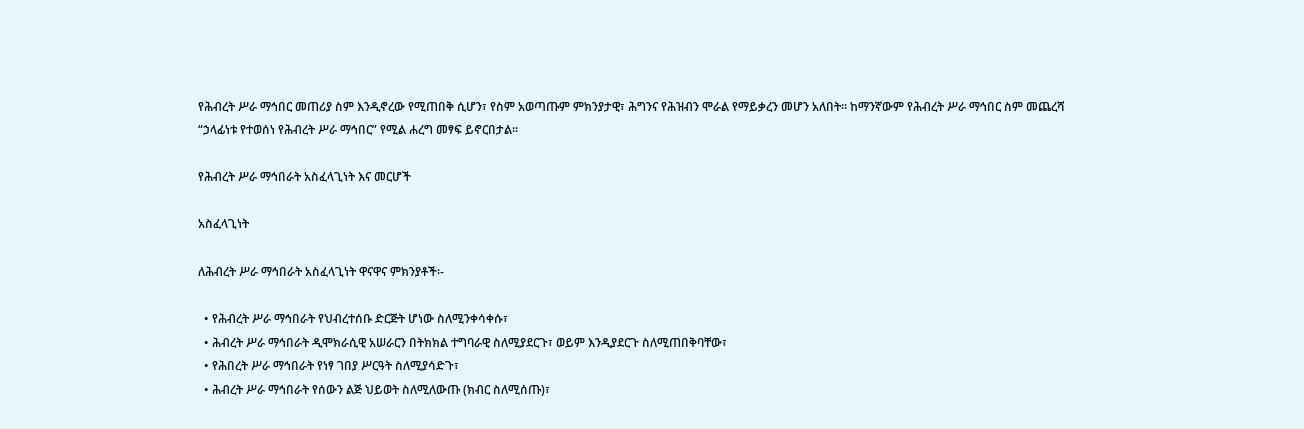የሕብረት ሥራ ማኅበር መጠሪያ ስም እንዲኖረው የሚጠበቅ ሲሆን፣ የስም አወጣጡም ምክንያታዊ፣ ሕግንና የሕዝብን ሞራል የማይቃረን መሆን አለበት፡፡ ከማንኛውም የሕብረት ሥራ ማኅበር ስም መጨረሻ “ኃላፊነቱ የተወሰነ የሕብረት ሥራ ማኅበር” የሚል ሐረግ መፃፍ ይኖርበታል፡፡

የሕብረት ሥራ ማኅበራት አስፈላጊነት እና መርሆች

አስፈላጊነት

ለሕብረት ሥራ ማኅበራት አስፈላጊነት ዋናዋና ምክንያቶች፡-

  • የሕብረት ሥራ ማኅበራት የህብረተሰቡ ድርጅት ሆነው ስለሚንቀሳቀሱ፣
  • ሕብረት ሥራ ማኅበራት ዲሞክራሲዊ አሠራርን በትክክል ተግባራዊ ስለሚያደርጉ፣ ወይም እንዲያደርጉ ስለሚጠበቅባቸው፣
  • የሕበረት ሥራ ማኅበራት የነፃ ገበያ ሥርዓት ስለሚያሳድጉ፣
  • ሕብረት ሥራ ማኅበራት የሰውን ልጅ ህይወት ስለሚለውጡ (ክብር ስለሚሰጡ)፣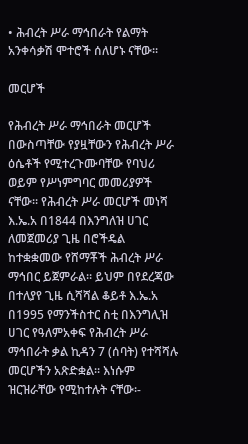• ሕብረት ሥራ ማኅበራት የልማት አንቀሳቃሽ ሞተሮች ሰለሆኑ ናቸው፡፡

መርሆች

የሕብረት ሥራ ማኅበራት መርሆች በውስጣቸው የያዟቸውን የሕብረት ሥራ ዕሴቶች የሚተረጉሙባቸው የባህሪ ወይም የሥነምግባር መመሪያዎች ናቸው፡፡ የሕብረት ሥራ መርሆች መነሻ እ.ኤ.አ በ1844 በእንግለዝ ሀገር ለመጀመሪያ ጊዜ በሮችዴል ከተቋቋመው የሸማቾች ሕብረት ሥራ ማኅበር ይጀምራል። ይህም በየደረጃው በተለያየ ጊዜ ሲሻሻል ቆይቶ እ.ኤ.አ በ1995 የማንችስተር ስቲ በእንግሊዝ ሀገር የዓለምአቀፍ የሕብረት ሥራ ማኅበራት ቃል ኪዳን 7 (ሰባት) የተሻሻሉ መርሆችን አጽድቋል፡፡ እነሱም ዝርዝራቸው የሚከተሉት ናቸው፡-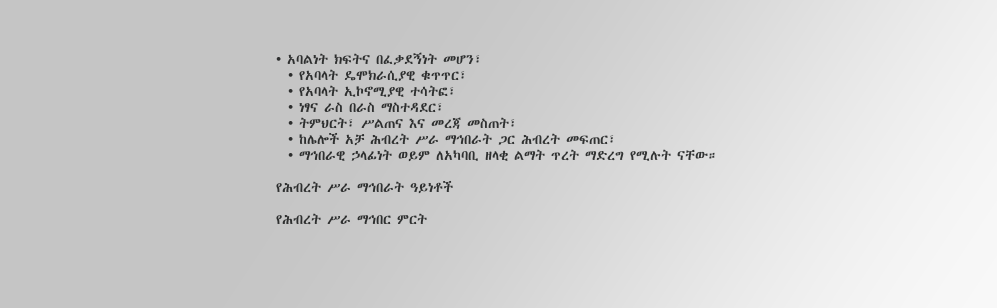• አባልነት ክፍትና በፈቃደኝነት መሆን፣
  • የአባላት ዴሞክራሲያዊ ቁጥጥር፣
  • የአባላት ኢኮኖሚያዊ ተሳትፎ፣
  • ነፃና ራስ በራስ ማስተዳደር፣
  • ትምህርት፣ ሥልጠና እና መረጃ መስጠት፣
  • ከሌሎች አቻ ሕብረት ሥራ ማኅበራት ጋር ሕብረት መፍጠር፣
  • ማኅበራዊ ኃላፊነት ወይም ለአካባቢ ዘላቂ ልማት ጥረት ማድረግ የሚሉት ናቸው።

የሕብረት ሥራ ማኅበራት ዓይነቶች

የሕብረት ሥራ ማኅበር ምርት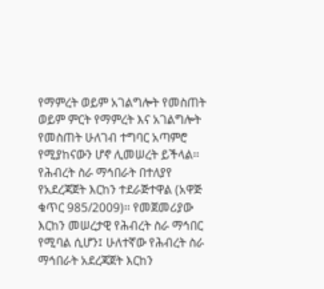የማምረት ወይም አገልግሎት የመስጠት ወይም ምርት የማምረት እና አገልግሎት የመስጠት ሁለገብ ተግባር አጣምሮ የሚያከናውን ሆኖ ሊመሠረት ይችላል፡፡ የሕብረት ስራ ማኅበራት በተለያየ የአደረጃጀት እርከን ተደራጅተዋል (አዋጅ ቁጥር 985/2009)፡፡ የመጀመሪያው እርከን መሠረታዊ የሕብረት ስራ ማኅበር የሚባል ሲሆን፤ ሁለተኛው የሕብረት ስራ ማኅበራት አደረጃጀት እርከን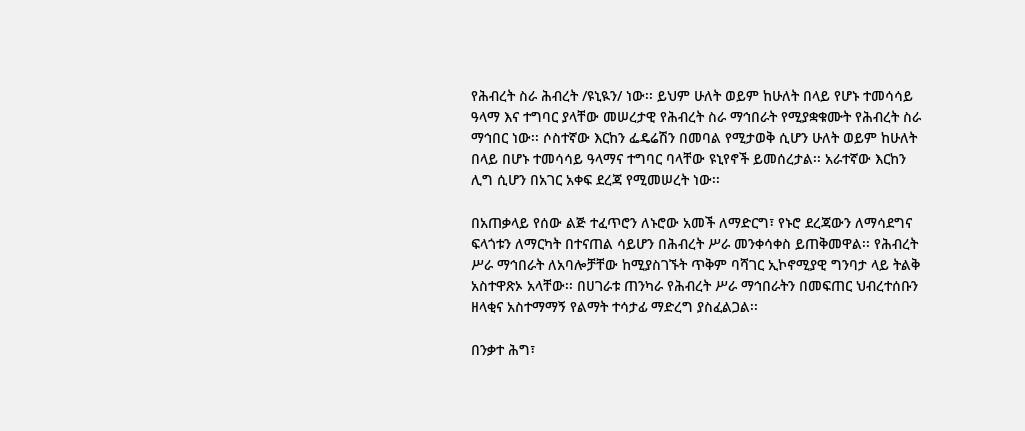የሕብረት ስራ ሕብረት /ዩኒዪን/ ነው፡፡ ይህም ሁለት ወይም ከሁለት በላይ የሆኑ ተመሳሳይ ዓላማ እና ተግባር ያላቸው መሠረታዊ የሕብረት ስራ ማኅበራት የሚያቋቁሙት የሕብረት ስራ ማኅበር ነው፡፡ ሶስተኛው እርከን ፌዴሬሽን በመባል የሚታወቅ ሲሆን ሁለት ወይም ከሁለት በላይ በሆኑ ተመሳሳይ ዓላማና ተግባር ባላቸው ዩኒየኖች ይመሰረታል፡፡ አራተኛው እርከን ሊግ ሲሆን በአገር አቀፍ ደረጃ የሚመሠረት ነው፡፡

በአጠቃላይ የሰው ልጅ ተፈጥሮን ለኑሮው አመች ለማድርግ፣ የኑሮ ደረጃውን ለማሳደግና ፍላጎቱን ለማርካት በተናጠል ሳይሆን በሕብረት ሥራ መንቀሳቀስ ይጠቅመዋል፡፡ የሕብረት ሥራ ማኅበራት ለአባሎቻቸው ከሚያስገኙት ጥቅም ባሻገር ኢኮኖሚያዊ ግንባታ ላይ ትልቅ አስተዋጽኦ አላቸው፡፡ በሀገራቱ ጠንካራ የሕብረት ሥራ ማኅበራትን በመፍጠር ህብረተሰቡን ዘላቂና አስተማማኝ የልማት ተሳታፊ ማድረግ ያስፈልጋል፡፡

በንቃተ ሕግ፣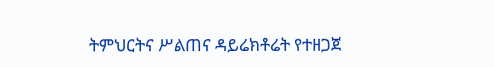ትምህርትና ሥልጠና ዳይሬክቶሬት የተዘጋጀ